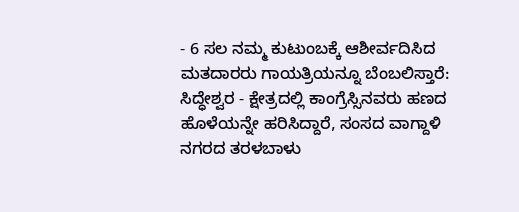- 6 ಸಲ ನಮ್ಮ ಕುಟುಂಬಕ್ಕೆ ಆಶೀರ್ವದಿಸಿದ ಮತದಾರರು ಗಾಯತ್ರಿಯನ್ನೂ ಬೆಂಬಲಿಸ್ತಾರೆ: ಸಿದ್ಧೇಶ್ವರ - ಕ್ಷೇತ್ರದಲ್ಲಿ ಕಾಂಗ್ರೆಸ್ಸಿನವರು ಹಣದ ಹೊಳೆಯನ್ನೇ ಹರಿಸಿದ್ದಾರೆ, ಸಂಸದ ವಾಗ್ದಾಳಿ
ನಗರದ ತರಳಬಾಳು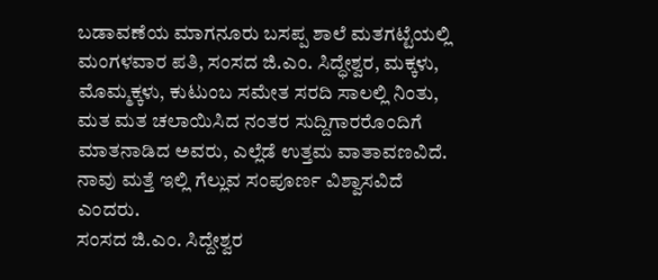ಬಡಾವಣೆಯ ಮಾಗನೂರು ಬಸಪ್ಪ ಶಾಲೆ ಮತಗಟ್ಟೆಯಲ್ಲಿ ಮಂಗಳವಾರ ಪತಿ, ಸಂಸದ ಜಿ.ಎಂ. ಸಿದ್ಧೇಶ್ವರ, ಮಕ್ಕಳು, ಮೊಮ್ಮಕ್ಕಳು, ಕುಟುಂಬ ಸಮೇತ ಸರದಿ ಸಾಲಲ್ಲಿ ನಿಂತು, ಮತ ಮತ ಚಲಾಯಿಸಿದ ನಂತರ ಸುದ್ದಿಗಾರರೊಂದಿಗೆ ಮಾತನಾಡಿದ ಅವರು, ಎಲ್ಲೆಡೆ ಉತ್ತಮ ವಾತಾವಣವಿದೆ. ನಾವು ಮತ್ತೆ ಇಲ್ಲಿ ಗೆಲ್ಲುವ ಸಂಪೂರ್ಣ ವಿಶ್ವಾಸವಿದೆ ಎಂದರು.
ಸಂಸದ ಜಿ.ಎಂ. ಸಿದ್ದೇಶ್ವರ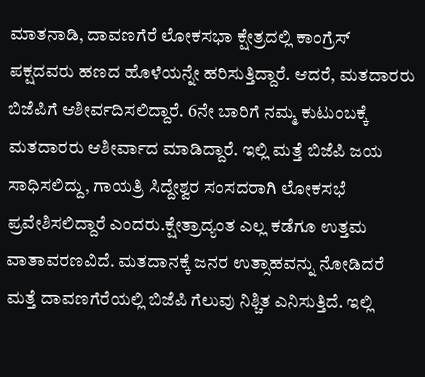ಮಾತನಾಡಿ, ದಾವಣಗೆರೆ ಲೋಕಸಭಾ ಕ್ಷೇತ್ರದಲ್ಲಿ ಕಾಂಗ್ರೆಸ್ ಪಕ್ಷದವರು ಹಣದ ಹೊಳೆಯನ್ನೇ ಹರಿಸುತ್ತಿದ್ದಾರೆ. ಆದರೆ, ಮತದಾರರು ಬಿಜೆಪಿಗೆ ಆಶೀರ್ವದಿಸಲಿದ್ದಾರೆ. 6ನೇ ಬಾರಿಗೆ ನಮ್ಮ ಕುಟುಂಬಕ್ಕೆ ಮತದಾರರು ಆಶೀರ್ವಾದ ಮಾಡಿದ್ದಾರೆ. ಇಲ್ಲಿ ಮತ್ತೆ ಬಿಜೆಪಿ ಜಯ ಸಾಧಿಸಲಿದ್ದು, ಗಾಯತ್ರಿ ಸಿದ್ದೇಶ್ವರ ಸಂಸದರಾಗಿ ಲೋಕಸಭೆ ಪ್ರವೇಶಿಸಲಿದ್ದಾರೆ ಎಂದರು.ಕ್ಷೇತ್ರಾದ್ಯಂತ ಎಲ್ಲ ಕಡೆಗೂ ಉತ್ತಮ ವಾತಾವರಣವಿದೆ. ಮತದಾನಕ್ಕೆ ಜನರ ಉತ್ಸಾಹವನ್ನು ನೋಡಿದರೆ ಮತ್ತೆ ದಾವಣಗೆರೆಯಲ್ಲಿ ಬಿಜೆಪಿ ಗೆಲುವು ನಿಶ್ಚಿತ ಎನಿಸುತ್ತಿದೆ. ಇಲ್ಲಿ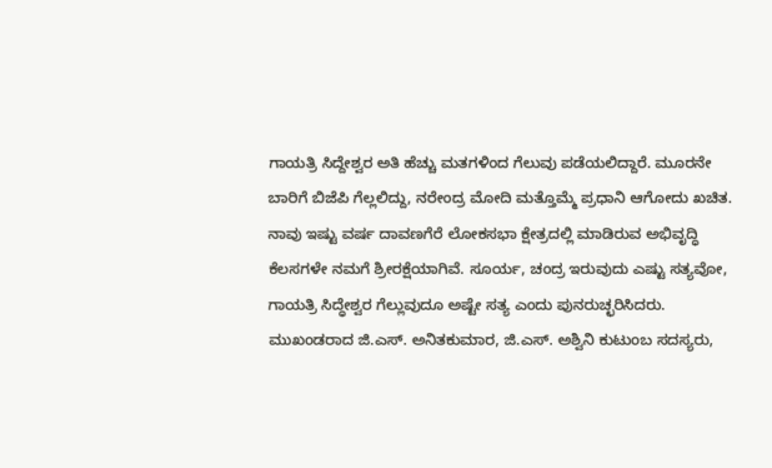ಗಾಯತ್ರಿ ಸಿದ್ದೇಶ್ವರ ಅತಿ ಹೆಚ್ಚು ಮತಗಳಿಂದ ಗೆಲುವು ಪಡೆಯಲಿದ್ದಾರೆ. ಮೂರನೇ ಬಾರಿಗೆ ಬಿಜೆಪಿ ಗೆಲ್ಲಲಿದ್ದು, ನರೇಂದ್ರ ಮೋದಿ ಮತ್ತೊಮ್ಮೆ ಪ್ರಧಾನಿ ಆಗೋದು ಖಚಿತ. ನಾವು ಇಷ್ಟು ವರ್ಷ ದಾವಣಗೆರೆ ಲೋಕಸಭಾ ಕ್ಷೇತ್ರದಲ್ಲಿ ಮಾಡಿರುವ ಅಭಿವೃದ್ಧಿ ಕೆಲಸಗಳೇ ನಮಗೆ ಶ್ರೀರಕ್ಷೆಯಾಗಿವೆ. ಸೂರ್ಯ, ಚಂದ್ರ ಇರುವುದು ಎಷ್ಟು ಸತ್ಯವೋ, ಗಾಯತ್ರಿ ಸಿದ್ಧೇಶ್ವರ ಗೆಲ್ಲುವುದೂ ಅಷ್ಟೇ ಸತ್ಯ ಎಂದು ಪುನರುಚ್ಛರಿಸಿದರು.
ಮುಖಂಡರಾದ ಜಿ.ಎಸ್. ಅನಿತಕುಮಾರ, ಜಿ.ಎಸ್. ಅಶ್ವಿನಿ ಕುಟುಂಬ ಸದಸ್ಯರು,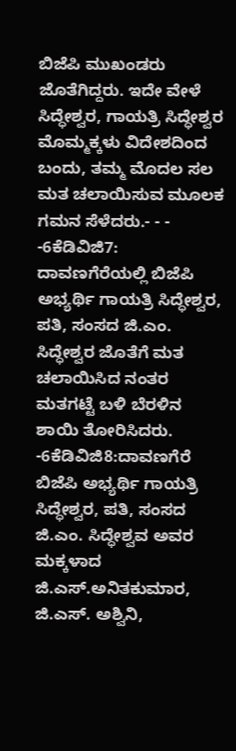ಬಿಜೆಪಿ ಮುಖಂಡರು ಜೊತೆಗಿದ್ದರು. ಇದೇ ವೇಳೆ ಸಿದ್ಧೇಶ್ವರ, ಗಾಯತ್ರಿ ಸಿದ್ಧೇಶ್ವರ ಮೊಮ್ಮಕ್ಕಳು ವಿದೇಶದಿಂದ ಬಂದು, ತಮ್ಮ ಮೊದಲ ಸಲ ಮತ ಚಲಾಯಿಸುವ ಮೂಲಕ ಗಮನ ಸೆಳೆದರು.- - - -6ಕೆಡಿವಿಜಿ7:
ದಾವಣಗೆರೆಯಲ್ಲಿ ಬಿಜೆಪಿ ಅಭ್ಯರ್ಥಿ ಗಾಯತ್ರಿ ಸಿದ್ಧೇಶ್ವರ, ಪತಿ, ಸಂಸದ ಜಿ.ಎಂ. ಸಿದ್ಧೇಶ್ವರ ಜೊತೆಗೆ ಮತ ಚಲಾಯಿಸಿದ ನಂತರ ಮತಗಟ್ಟೆ ಬಳಿ ಬೆರಳಿನ ಶಾಯಿ ತೋರಿಸಿದರು. -6ಕೆಡಿವಿಜಿ8:ದಾವಣಗೆರೆ ಬಿಜೆಪಿ ಅಭ್ಯರ್ಥಿ ಗಾಯತ್ರಿ ಸಿದ್ಧೇಶ್ವರ, ಪತಿ, ಸಂಸದ ಜಿ.ಎಂ. ಸಿದ್ಧೇಶ್ವವ ಅವರ ಮಕ್ಕಳಾದ ಜಿ.ಎಸ್.ಅನಿತಕುಮಾರ, ಜಿ.ಎಸ್. ಅಶ್ವಿನಿ,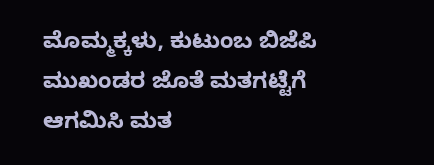ಮೊಮ್ಮಕ್ಕಳು, ಕುಟುಂಬ ಬಿಜೆಪಿ ಮುಖಂಡರ ಜೊತೆ ಮತಗಟ್ಟೆಗೆ ಆಗಮಿಸಿ ಮತ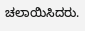ಚಲಾಯಿಸಿದರು.